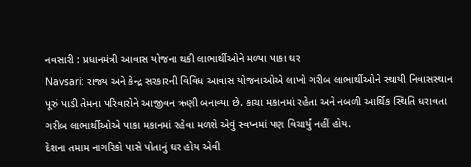નવસારી : પ્રધાનમંત્રી આવાસ યોજના થકી લાભાર્થીઓને મળ્યા પાકા ઘર
Navsari: રાજ્ય અને કેન્દ્ર સરકારની વિવિધ આવાસ યોજનાઓએ લાખો ગરીબ લાભાર્થીઓને સ્થાયી નિવાસસ્થાન પૂરું પાડી તેમના પરિવારોને આજીવન ઋણી બનાવ્યા છે. કાચા મકાનમાં રહેતા અને નબળી આર્થિક સ્થિતિ ધરાવતા ગરીબ લાભાર્થીઓએ પાકા મકાનમાં રહેવા મળશે એવું સ્વપ્નમાં પણ વિચાર્યું નહીં હોય.
દેશના તમામ નાગરિકો પાસે પોતાનું ઘર હોય એવી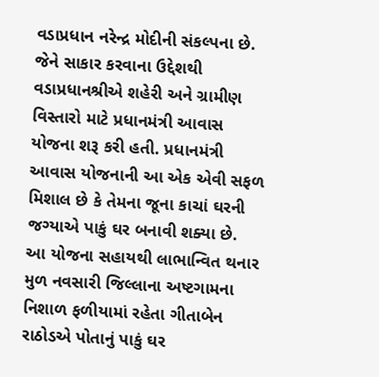વડાપ્રધાન નરેન્દ્ર મોદીની સંકલ્પના છે. જેને સાકાર કરવાના ઉદ્દેશથી વડાપ્રધાનશ્રીએ શહેરી અને ગ્રામીણ વિસ્તારો માટે પ્રધાનમંત્રી આવાસ યોજના શરૂ કરી હતી. પ્રધાનમંત્રી આવાસ યોજનાની આ એક એવી સફળ મિશાલ છે કે તેમના જૂના કાચાં ઘરની જગ્યાએ પાકું ઘર બનાવી શક્યા છે.
આ યોજના સહાયથી લાભાન્વિત થનાર મુળ નવસારી જિલ્લાના અષ્ટગામના નિશાળ ફળીયામાં રહેતા ગીતાબેન રાઠોડએ પોતાનું પાકું ઘર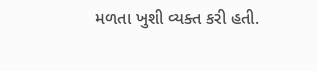મળતા ખુશી વ્યક્ત કરી હતી.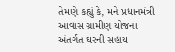તેમણે કહ્યું કે, મને પ્રધાનમંત્રી આવાસ ગ્રામીણ યોજના અંતર્ગત ઘરની સહાય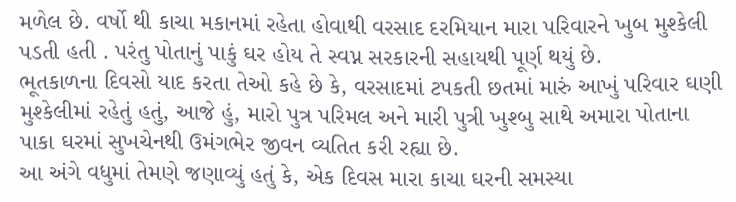મળેલ છે. વર્ષો થી કાચા મકાનમાં રહેતા હોવાથી વરસાદ દરમિયાન મારા પરિવારને ખુબ મુશ્કેલી પડતી હતી . પરંતુ પોતાનું પાકું ઘર હોય તે સ્વપ્ન સરકારની સહાયથી પૂર્ણ થયું છે.
ભૂતકાળના દિવસો યાદ કરતા તેઓ કહે છે કે, વરસાદમાં ટપકતી છતમાં મારું આખું પરિવાર ઘણી મુશ્કેલીમાં રહેતું હતું, આજે હું, મારો પુત્ર પરિમલ અને મારી પુત્રી ખુશ્બુ સાથે અમારા પોતાના પાકા ઘરમાં સુખચેનથી ઉમંગભેર જીવન વ્યતિત કરી રહ્યા છે.
આ અંગે વધુમાં તેમણે જણાવ્યું હતું કે, એક દિવસ મારા કાચા ઘરની સમસ્યા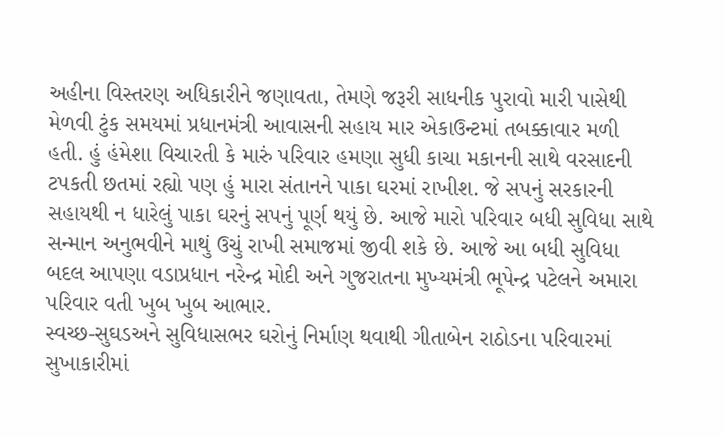અહીના વિસ્તરણ અધિકારીને જણાવતા, તેમણે જરૂરી સાધનીક પુરાવો મારી પાસેથી મેળવી ટુંક સમયમાં પ્રધાનમંત્રી આવાસની સહાય માર એકાઉન્ટમાં તબક્કાવાર મળી હતી. હું હંમેશા વિચારતી કે મારું પરિવાર હમણા સુધી કાચા મકાનની સાથે વરસાદની ટપકતી છતમાં રહ્યો પણ હું મારા સંતાનને પાકા ઘરમાં રાખીશ. જે સપનું સરકારની સહાયથી ન ધારેલું પાકા ઘરનું સપનું પૂર્ણ થયું છે. આજે મારો પરિવાર બધી સુવિધા સાથે સન્માન અનુભવીને માથું ઉચું રાખી સમાજમાં જીવી શકે છે. આજે આ બધી સુવિધા બદલ આપણા વડાપ્રધાન નરેન્દ્ર મોદી અને ગુજરાતના મુખ્યમંત્રી ભૂપેન્દ્ર પટેલને અમારા પરિવાર વતી ખુબ ખુબ આભાર.
સ્વચ્છ-સુઘડઅને સુવિધાસભર ઘરોનું નિર્માણ થવાથી ગીતાબેન રાઠોડના પરિવારમાં સુખાકારીમાં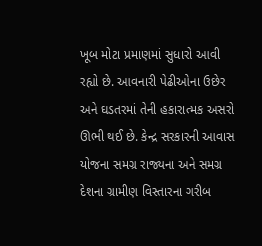ખૂબ મોટા પ્રમાણમાં સુધારો આવી રહ્યો છે. આવનારી પેઢીઓના ઉછેર અને ઘડતરમાં તેની હકારાત્મક અસરો ઊભી થઈ છે. કેન્દ્ર સરકારની આવાસ યોજના સમગ્ર રાજ્યના અને સમગ્ર દેશના ગ્રામીણ વિસ્તારના ગરીબ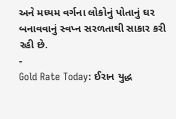અને મધ્યમ વર્ગના લોકોનું પોતાનું ઘર બનાવવાનું સ્વપ્ન સરળતાથી સાકાર કરી રહી છે.
-
Gold Rate Today: ઈરાન યુદ્ધ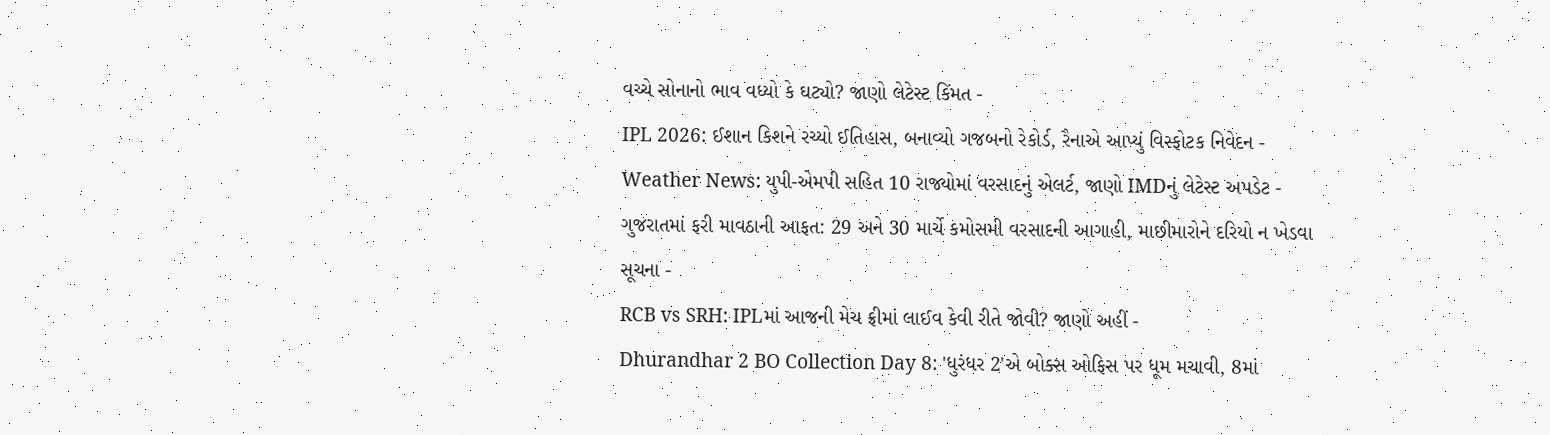વચ્ચે સોનાનો ભાવ વધ્યો કે ઘટ્યો? જાણો લેટેસ્ટ કિંમત -
IPL 2026: ઈશાન કિશને રચ્યો ઈતિહાસ, બનાવ્યો ગજબનો રેકોર્ડ, રૈનાએ આપ્યું વિસ્ફોટક નિવેદન -
Weather News: યુપી-એમપી સહિત 10 રાજ્યોમાં વરસાદનું એલર્ટ, જાણો IMDનું લેટેસ્ટ અપડેટ -
ગુજરાતમાં ફરી માવઠાની આફત: 29 અને 30 માર્ચે કમોસમી વરસાદની આગાહી, માછીમારોને દરિયો ન ખેડવા સૂચના -
RCB vs SRH: IPLમાં આજની મેચ ફ્રીમાં લાઈવ કેવી રીતે જોવી? જાણો અહીં -
Dhurandhar 2 BO Collection Day 8: 'ધુરંધર 2'એ બોક્સ ઓફિસ પર ધૂમ મચાવી, 8માં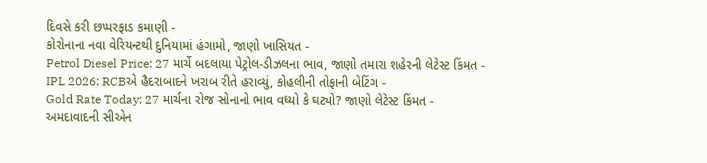દિવસે કરી છપ્પરફાડ કમાણી -
કોરોનાના નવા વેરિયન્ટથી દુનિયામાં હંગામો, જાણો ખાસિયત -
Petrol Diesel Price: 27 માર્ચે બદલાયા પેટ્રોલ-ડીઝલના ભાવ, જાણો તમારા શહેરની લેટેસ્ટ કિંમત -
IPL 2026: RCBએ હૈદરાબાદને ખરાબ રીતે હરાવ્યું, કોહલીની તોફાની બેટિંગ -
Gold Rate Today: 27 માર્ચના રોજ સોનાનો ભાવ વધ્યો કે ઘટ્યો? જાણો લેટેસ્ટ કિંમત -
અમદાવાદની સીએન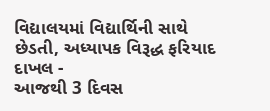વિદ્યાલયમાં વિદ્યાર્થિની સાથે છેડતી, અધ્યાપક વિરૂદ્ધ ફરિયાદ દાખલ -
આજથી 3 દિવસ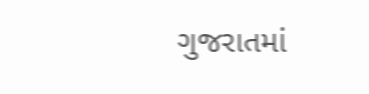ગુજરાતમાં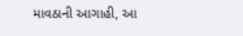માવઠાની આગાહી, આ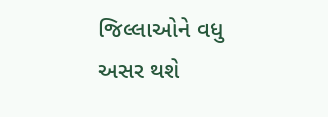જિલ્લાઓને વધુ અસર થશે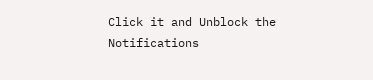Click it and Unblock the Notifications